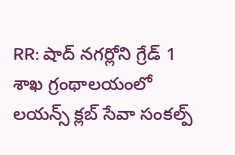RR: షాద్ నగర్లోని గ్రేడ్ 1 శాఖ గ్రంథాలయంలో లయన్స్ క్లబ్ సేవా సంకల్ప్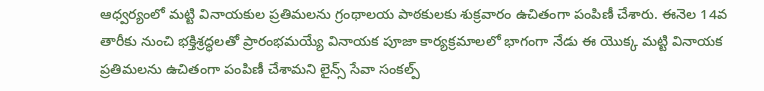ఆధ్వర్యంలో మట్టి వినాయకుల ప్రతిమలను గ్రంథాలయ పాఠకులకు శుక్రవారం ఉచితంగా పంపిణీ చేశారు. ఈనెల 14వ తారీకు నుంచి భక్తిశ్రద్ధలతో ప్రారంభమయ్యే వినాయక పూజా కార్యక్రమాలలో భాగంగా నేడు ఈ యొక్క మట్టి వినాయక ప్రతిమలను ఉచితంగా పంపిణీ చేశామని లైన్స్ సేవా సంకల్ప్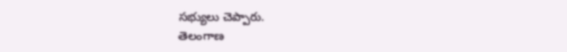సభ్యులు చెప్పారు.
తెలంగాణ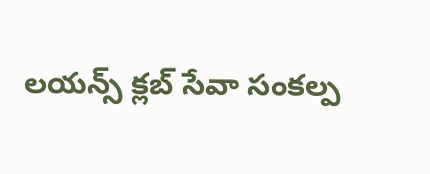లయన్స్ క్లబ్ సేవా సంకల్ప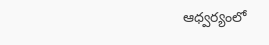ఆధ్వర్యంలో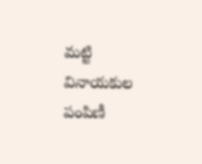మట్టి వినాయకుల పంపిణీ